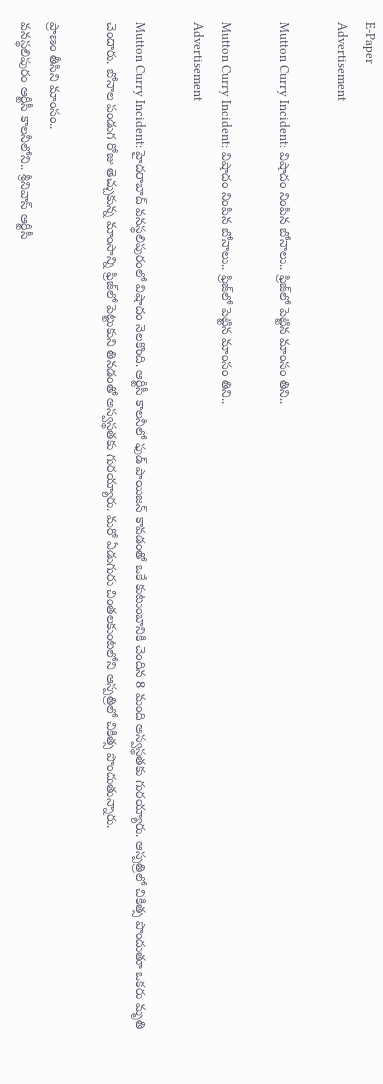E-Paper
Advertisement

Mutton Curry Incident: విషాదం నింపిన బోనాలు.. ఫ్రిజ్‌లో పెట్టిన మాంసం తిని..

Mutton Curry Incident: విషాదం నింపిన బోనాలు.. ఫ్రిజ్‌లో పెట్టిన మాంసం తిని..
Advertisement

Mutton Curry Incident: హైదరాబాద్ వనస్థలిపురంలో విషాదం నెలకొంది. ఆర్టీసీ కాలనీలో ఫుడ్ పాయిజన్ కావడంతో ఒకే కుటుంబానికి చెందిన 8 మంది అస్వస్థతకు గురయ్యారు. ఆస్పత్రిలో చికిత్స పొందుతూ ఒకరు మృతి చెందారు. బోనాల పండుగ రోజు తెచ్చుకున్న మాంసాన్ని ఫ్రిజ్‌లో పెట్టుకుని తినడంతో అస్వస్థతకు గురయ్యారు. మరో ఏడుగురు చింతలకుంటలోని ఆస్పత్రిలో చికిత్స పొందుతున్నారు.

ప్రాణం తీసిని మాంసం..
వనస్థలిపురం ఆర్టీసీ కాలనీలోని.. శ్రీనివాస్ ఆర్టీసీ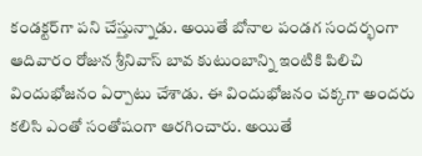కండక్టర్‌గా పని చేస్తున్నాడు. అయితే బోనాల పండగ సందర్భంగా ఆదివారం రోజున శ్రీనివాస్ బావ కుటుంబాన్ని ఇంటికి పిలిచి విందుభోజనం ఏర్పాటు చేశాడు. ఈ విందుభోజనం చక్కగా అందరు కలిసి ఎంతో సంతోషంగా ఆరగించారు. అయితే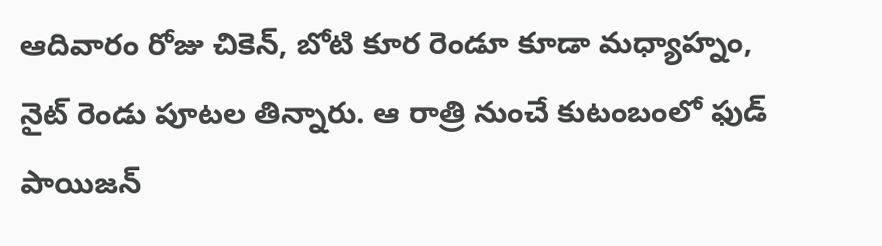ఆదివారం రోజు చికెన్, బోటి కూర రెండూ కూడా మధ్యాహ్నం, నైట్ రెండు పూటల తిన్నారు. ఆ రాత్రి నుంచే కుటంబంలో ఫుడ్ పాయిజన్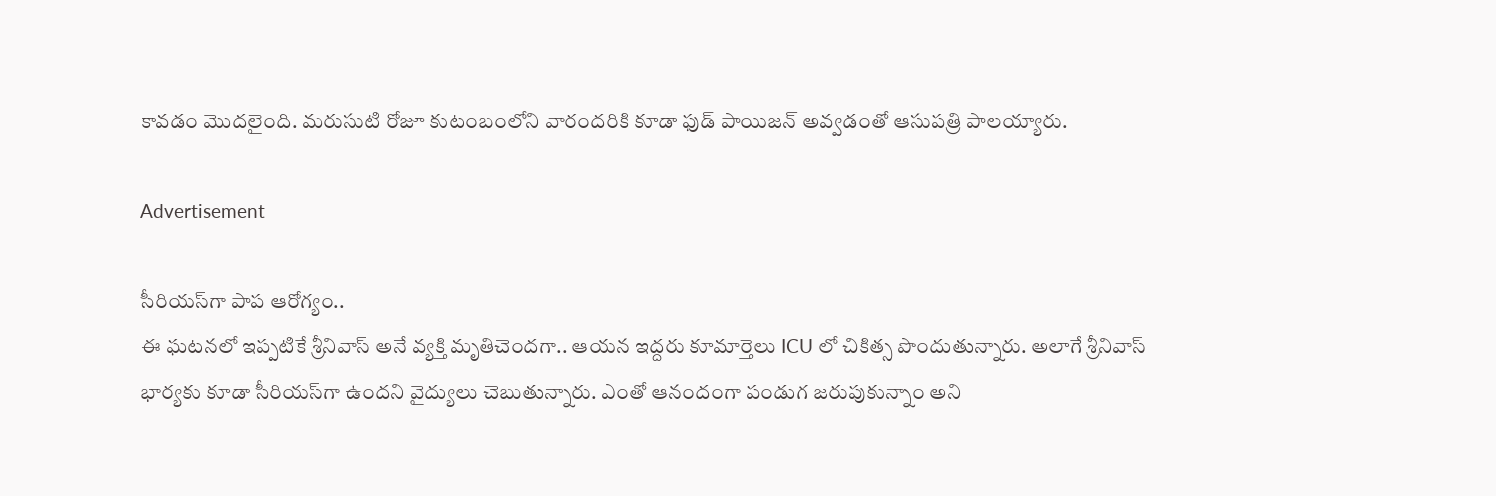కావడం మొదలైంది. మరుసుటి రోజూ కుటంబంలోని వారందరికి కూడా ఫుడ్ పాయిజన్ అవ్వడంతో ఆసుపత్రి పాలయ్యారు.

Advertisement

సీరియస్‌గా పాప ఆరోగ్యం..
ఈ ఘటనలో ఇప్పటికే శ్రీనివాస్ అనే వ్యక్తి మృతిచెందగా.. ఆయన ఇద్దరు కూమార్తెలు ICU లో చికిత్స పొందుతున్నారు. అలాగే శ్రీనివాస్ భార్యకు కూడా సీరియస్‌గా ఉందని వైద్యులు చెబుతున్నారు. ఎంతో ఆనందంగా పండుగ జరుపుకున్నాం అని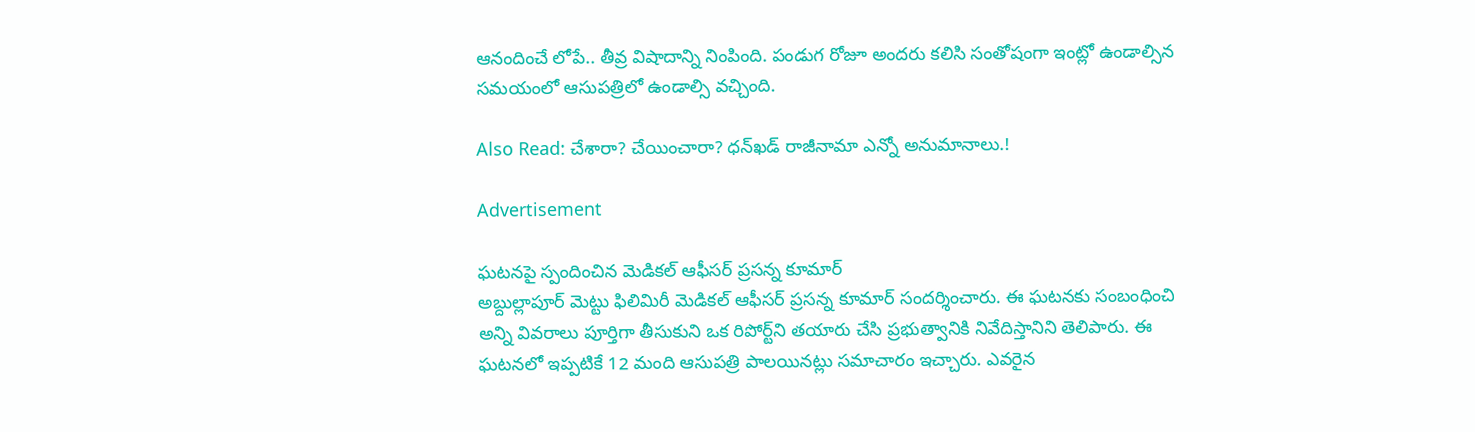ఆనందించే లోపే.. తీవ్ర విషాదాన్ని నింపింది. పండుగ రోజూ అందరు కలిసి సంతోషంగా ఇంట్లో ఉండాల్సిన సమయంలో ఆసుపత్రిలో ఉండాల్సి వచ్చింది.

Also Read: చేశారా? చేయించారా? ధన్‌ఖడ్ రాజీనామా ఎన్నో అనుమానాలు.!

Advertisement

ఘటనపై స్పందించిన మెడికల్ ఆఫీసర్ ప్రసన్న కూమార్
అబ్దుల్లాపూర్ మెట్టు ఫిలిమిరీ మెడికల్ ఆఫీసర్ ప్రసన్న కూమార్ సందర్శించారు. ఈ ఘటనకు సంబంధించి అన్ని వివరాలు పూర్తిగా తీసుకుని ఒక రిపోర్ట్‌ని తయారు చేసి ప్రభుత్వానికి నివేదిస్తానిని తెలిపారు. ఈ ఘటనలో ఇప్పటికే 12 మంది ఆసుపత్రి పాలయినట్లు సమాచారం ఇచ్చారు. ఎవరైన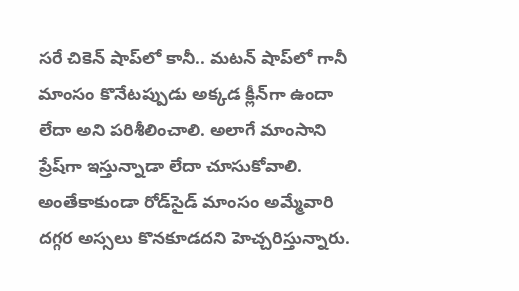సరే చికెన్ షాప్‌లో కానీ.. మటన్ షాప్‌లో గానీ మాంసం కొనేటప్పుడు అక్కడ క్లీన్‌గా ఉందా లేదా అని పరిశీలించాలి. అలాగే మాంసాని ప్రేష్‌గా ఇస్తున్నాడా లేదా చూసుకోవాలి. అంతేకాకుండా రోడ్‌సైడ్ మాంసం అమ్మేవారి దగ్గర అస్సలు కొనకూడదని హెచ్చరిస్తున్నారు.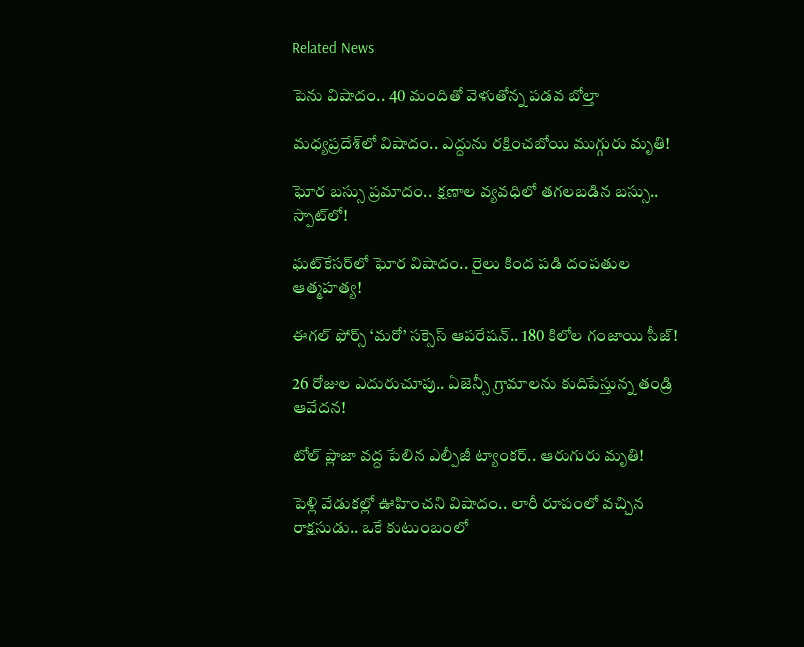Related News

పెను విషాదం.. 40 మందితో వెళుతోన్న ప‌డ‌వ బోల్తా

మధ్యప్రదేశ్‌లో విషాదం.. ఎద్దును రక్షించబోయి ముగ్గురు మృతి!

ఘోర బస్సు ప్రమాదం.. క్షణాల వ్యవధిలో తగలబడిన బస్సు.. స్పాట్‌లో!

ఘట్‌కేసర్‌లో ఘోర విషాదం.. రైలు కింద పడి దంపతుల ఆత్మహత్య!

ఈగల్ ఫోర్స్ ‘మరో’ సక్సెస్ ఆపరేషన్.. 180 కిలోల గంజాయి సీజ్!

26 రోజుల ఎదురుచూపు.. ఏజెన్సీ గ్రామాలను కుదిపేస్తున్న తండ్రి ఆవేదన!

టోల్ ప్లాజా వద్ద పేలిన ఎల్పీజీ ట్యాంకర్.. ఆరుగురు మృతి!

పెళ్లి వేడుకల్లో ఊహించని విషాదం.. లారీ రూపంలో వచ్చిన రాక్షసుడు.. ఒకే కుటుంబంలో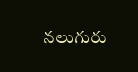నలుగురు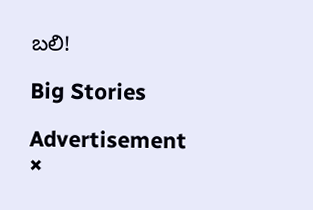బలి!

Big Stories

Advertisement
×